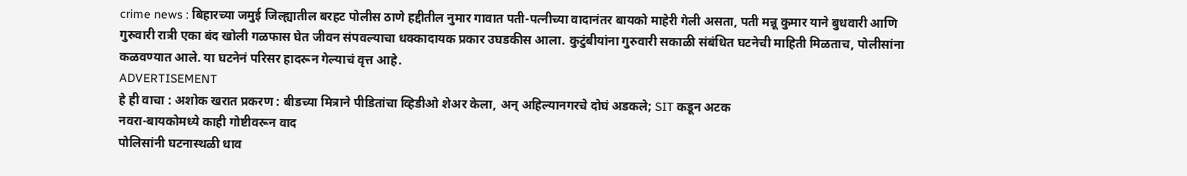crime news : बिहारच्या जमुई जिल्ह्यातील बरहट पोलीस ठाणे हद्दीतील नुमार गावात पती-पत्नीच्या वादानंतर बायको माहेरी गेली असता, पती मन्नू कुमार याने बुधवारी आणि गुरुवारी रात्री एका बंद खोली गळफास घेत जीवन संपवल्याचा धक्कादायक प्रकार उघडकीस आला. कुटुंबीयांना गुरुवारी सकाळी संबंधित घटनेची माहिती मिळताच, पोलीसांना कळवण्यात आले. या घटनेनं परिसर हादरून गेल्याचं वृत्त आहे.
ADVERTISEMENT
हे ही वाचा : अशोक खरात प्रकरण : बीडच्या मित्राने पीडितांचा व्हिडीओ शेअर केला, अन् अहिल्यानगरचे दोघं अडकले; SIT कडून अटक
नवरा-बायकोमध्ये काही गोष्टीवरून वाद
पोलिसांनी घटनास्थळी धाव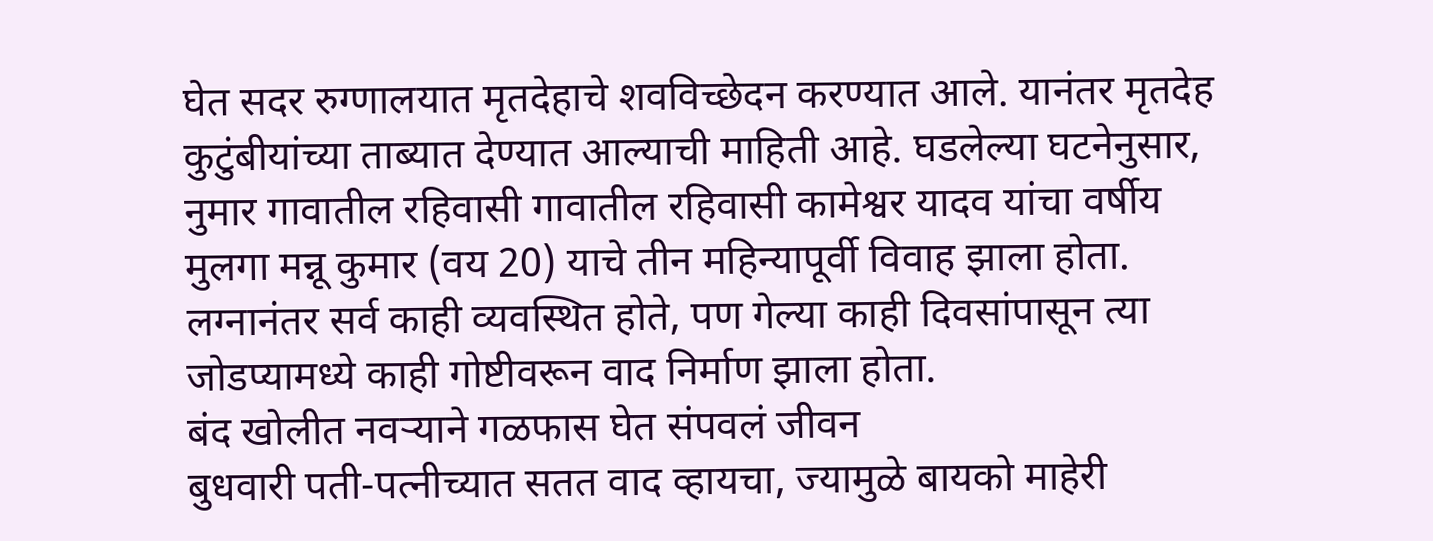घेत सदर रुग्णालयात मृतदेहाचे शवविच्छेदन करण्यात आले. यानंतर मृतदेह कुटुंबीयांच्या ताब्यात देण्यात आल्याची माहिती आहे. घडलेल्या घटनेनुसार, नुमार गावातील रहिवासी गावातील रहिवासी कामेश्वर यादव यांचा वर्षीय मुलगा मन्नू कुमार (वय 20) याचे तीन महिन्यापूर्वी विवाह झाला होता. लग्नानंतर सर्व काही व्यवस्थित होते, पण गेल्या काही दिवसांपासून त्या जोडप्यामध्ये काही गोष्टीवरून वाद निर्माण झाला होता.
बंद खोलीत नवऱ्याने गळफास घेत संपवलं जीवन
बुधवारी पती-पत्नीच्यात सतत वाद व्हायचा, ज्यामुळे बायको माहेरी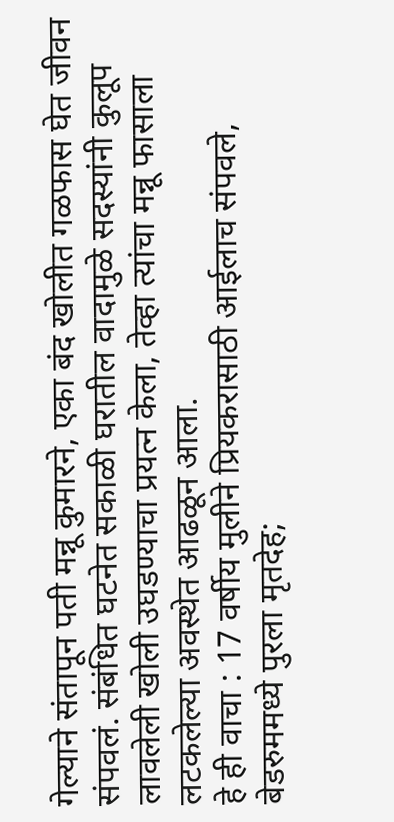गेल्याने संतापून पती मन्नू कुमारने, एका बंद खोलीत गळफास घेत जीवन संपवलं. संबंधित घटनेत सकाळी घरातील वादामुळे सदस्यांनी कुलूप लावलेली खोली उघडण्याचा प्रयत्न केला, तेव्हा त्यांचा मन्नू फासाला लटकलेल्या अवस्थेत आढळून आला.
हे ही वाचा : 17 वर्षीय मुलीने प्रियकरासाठी आईलाच संपवले, बेडरुममध्ये पुरला मृतदेह;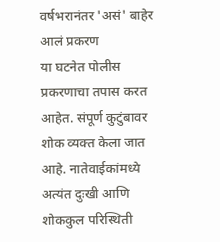वर्षभरानंतर 'असं' बाहेर आलं प्रकरण
या घटनेत पोलीस प्रकरणाचा तपास करत आहेत. संपूर्ण कुटुंबावर शोक व्यक्त केला जात आहे. नातेवाईकांमध्ये अत्यंत दुःखी आणि शोककुल परिस्थिती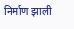निर्माण झाली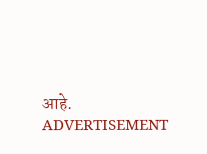आहे.
ADVERTISEMENT